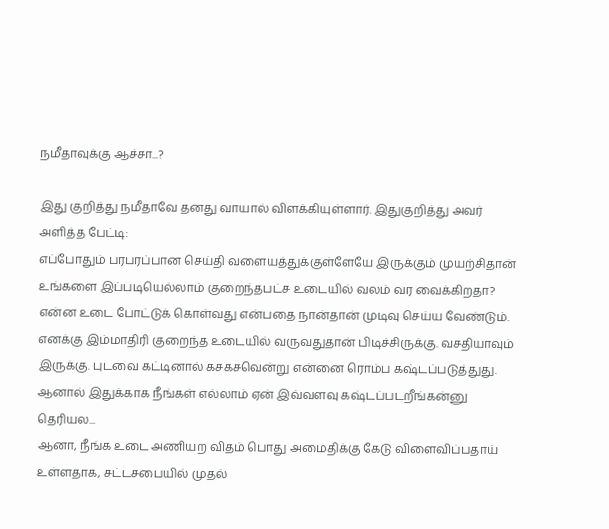நமீதாவுக்கு ஆச்சா...?

இது குறித்து நமீதாவே தனது வாயால் விளக்கியுள்ளார். இதுகுறித்து அவர் அளித்த பேட்டி:
எப்போதும் பரபரப்பான செய்தி வளையத்துக்குள்ளேயே இருக்கும் முயற்சிதான் உங்களை இப்படியெல்லாம் குறைந்தபட்ச உடையில் வலம் வர வைக்கிறதா?
என்ன உடை போட்டுக் கொள்வது என்பதை நான்தான் முடிவு செய்ய வேண்டும். எனக்கு இம்மாதிரி குறைந்த உடையில் வருவதுதான் பிடிச்சிருக்கு. வசதியாவும் இருக்கு. புடவை கட்டினால் கசகசவென்று என்னை ரொம்ப கஷ்டப்படுத்துது. ஆனால் இதுக்காக நீங்கள் எல்லாம் ஏன் இவ்வளவு கஷ்டப்படறீங்கன்னு தெரியல...
ஆனா, நீங்க உடை அணியற விதம் பொது அமைதிக்கு கேடு விளைவிப்பதாய் உள்ளதாக, சட்டசபையில் முதல்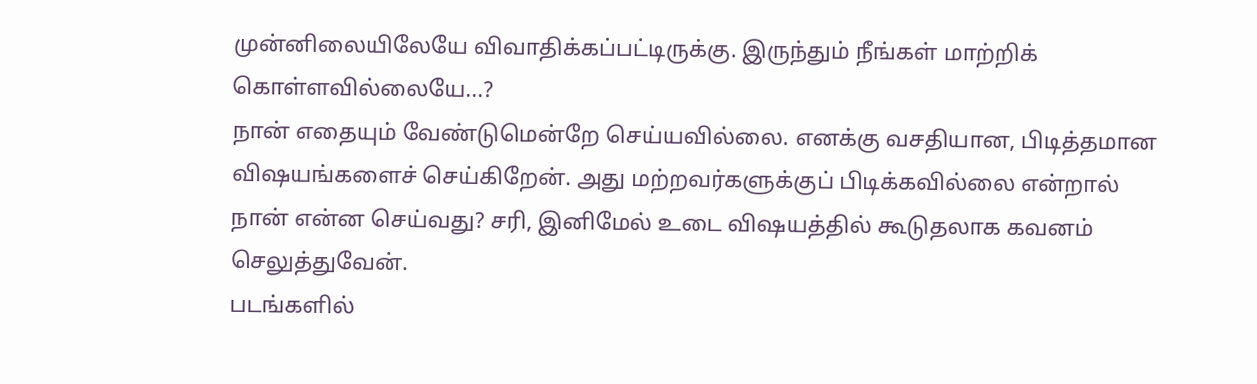முன்னிலையிலேயே விவாதிக்கப்பட்டிருக்கு. இருந்தும் நீங்கள் மாற்றிக் கொள்ளவில்லையே...?
நான் எதையும் வேண்டுமென்றே செய்யவில்லை. எனக்கு வசதியான, பிடித்தமான விஷயங்களைச் செய்கிறேன். அது மற்றவர்களுக்குப் பிடிக்கவில்லை என்றால் நான் என்ன செய்வது? சரி, இனிமேல் உடை விஷயத்தில் கூடுதலாக கவனம் செலுத்துவேன்.
படங்களில்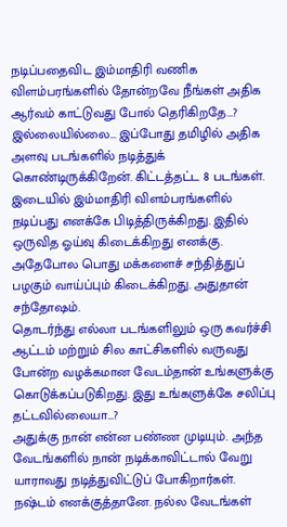நடிப்பதைவிட இம்மாதிரி வணிக விளம்பரங்களில் தோன்றவே நீங்கள் அதிக ஆர்வம் காட்டுவது போல் தெரிகிறதே...?
இல்லையில்லை... இப்போது தமிழில் அதிக அளவு படங்களில் நடித்துக் கொண்டிருக்கிறேன். கிட்டத்தட்ட 8 படங்கள். இடையில் இம்மாதிரி விளம்பரங்களில் நடிப்பது எனக்கே பிடித்திருக்கிறது. இதில் ஒருவித ஓய்வு கிடைக்கிறது எனக்கு. அதேபோல பொது மக்களைச் சந்தித்துப் பழகும் வாய்ப்பும் கிடைக்கிறது. அதுதான் சந்தோஷம்.
தொடர்ந்து எல்லா படங்களிலும் ஒரு கவர்ச்சி ஆட்டம் மற்றும் சில காட்சிகளில் வருவது போன்ற வழக்கமான வேடம்தான் உங்களுக்கு கொடுக்கப்படுகிறது. இது உங்களுக்கே சலிப்பு தட்டவில்லையா...?
அதுக்கு நான் என்ன பண்ண முடியும். அந்த வேடங்களில் நான் நடிக்காவிட்டால் வேறு யாராவது நடித்துவிட்டுப் போகிறார்கள். நஷ்டம் எனக்குத்தானே. நல்ல வேடங்கள்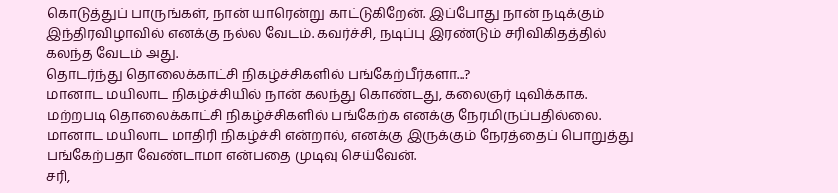கொடுத்துப் பாருங்கள், நான் யாரென்று காட்டுகிறேன். இப்போது நான் நடிக்கும் இந்திரவிழாவில் எனக்கு நல்ல வேடம். கவர்ச்சி, நடிப்பு இரண்டும் சரிவிகிதத்தில் கலந்த வேடம் அது.
தொடர்ந்து தொலைக்காட்சி நிகழ்ச்சிகளில் பங்கேற்பீர்களா...?
மானாட மயிலாட நிகழ்ச்சியில் நான் கலந்து கொண்டது, கலைஞர் டிவிக்காக. மற்றபடி தொலைக்காட்சி நிகழ்ச்சிகளில் பங்கேற்க எனக்கு நேரமிருப்பதில்லை. மானாட மயிலாட மாதிரி நிகழ்ச்சி என்றால், எனக்கு இருக்கும் நேரத்தைப் பொறுத்து பங்கேற்பதா வேண்டாமா என்பதை முடிவு செய்வேன்.
சரி,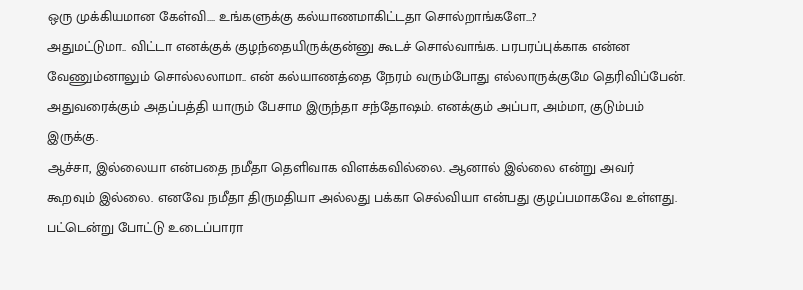ஒரு முக்கியமான கேள்வி.... உங்களுக்கு கல்யாணமாகிட்டதா சொல்றாங்களே...?
அதுமட்டுமா.. விட்டா எனக்குக் குழந்தையிருக்குன்னு கூடச் சொல்வாங்க. பரபரப்புக்காக என்ன வேணும்னாலும் சொல்லலாமா.. என் கல்யாணத்தை நேரம் வரும்போது எல்லாருக்குமே தெரிவிப்பேன். அதுவரைக்கும் அதப்பத்தி யாரும் பேசாம இருந்தா சந்தோஷம். எனக்கும் அப்பா, அம்மா, குடும்பம் இருக்கு.
ஆச்சா, இல்லையா என்பதை நமீதா தெளிவாக விளக்கவில்லை. ஆனால் இல்லை என்று அவர் கூறவும் இல்லை. எனவே நமீதா திருமதியா அல்லது பக்கா செல்வியா என்பது குழப்பமாகவே உள்ளது. பட்டென்று போட்டு உடைப்பாரா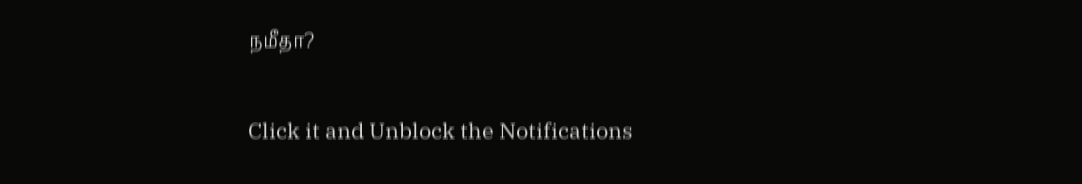நமீதா?


Click it and Unblock the Notifications